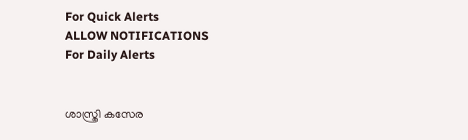For Quick Alerts
ALLOW NOTIFICATIONS
For Daily Alerts


ശാസ്ത്രി കസേര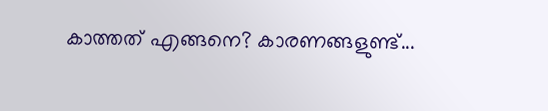കാത്തത് എങ്ങനെ? കാരണങ്ങളുണ്ട്...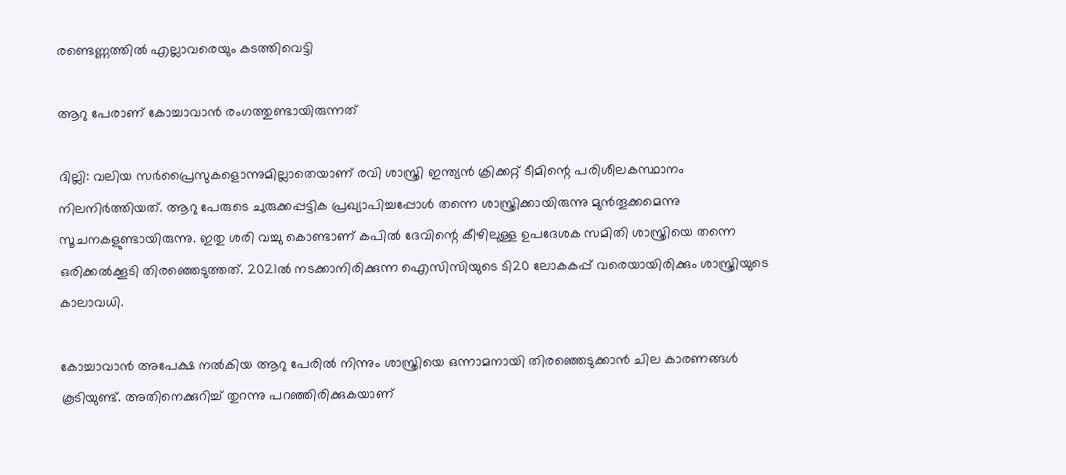രണ്ടെണ്ണത്തില്‍ എല്ലാവരെയും കടത്തിവെട്ടി

ആറു പേരാണ് കോച്ചാവാന്‍ രംഗത്തുണ്ടായിരുന്നത്

ദില്ലി: വലിയ സര്‍പ്രൈസുകളൊന്നുമില്ലാതെയാണ് രവി ശാസ്ത്രി ഇന്ത്യന്‍ ക്രിക്കറ്റ് ടീമിന്റെ പരിശീലകസ്ഥാനം നിലനിര്‍ത്തിയത്. ആറു പേരുടെ ചുരുക്കപ്പട്ടിക പ്രഖ്യാപിച്ചപ്പോള്‍ തന്നെ ശാസ്ത്രിക്കായിരുന്നു മുന്‍തൂക്കമെന്നു സൂചനകളുണ്ടായിരുന്നു. ഇതു ശരി വച്ചു കൊണ്ടാണ് കപില്‍ ദേവിന്റെ കീഴിലുള്ള ഉപദേശക സമിതി ശാസ്ത്രിയെ തന്നെ ഒരിക്കല്‍ക്കൂടി തിരഞ്ഞെടുത്തത്. 2021ല്‍ നടക്കാനിരിക്കുന്ന ഐസിസിയുടെ ടി20 ലോകകപ്പ് വരെയായിരിക്കും ശാസ്ത്രിയുടെ കാലാവധി.

കോച്ചാവാന്‍ അപേക്ഷ നല്‍കിയ ആറു പേരില്‍ നിന്നും ശാസ്ത്രിയെ ഒന്നാമനായി തിരഞ്ഞെടുക്കാന്‍ ചില കാരണങ്ങള്‍ കൂടിയുണ്ട്. അതിനെക്കുറിച്ച് തുറന്നു പറഞ്ഞിരിക്കുകയാണ്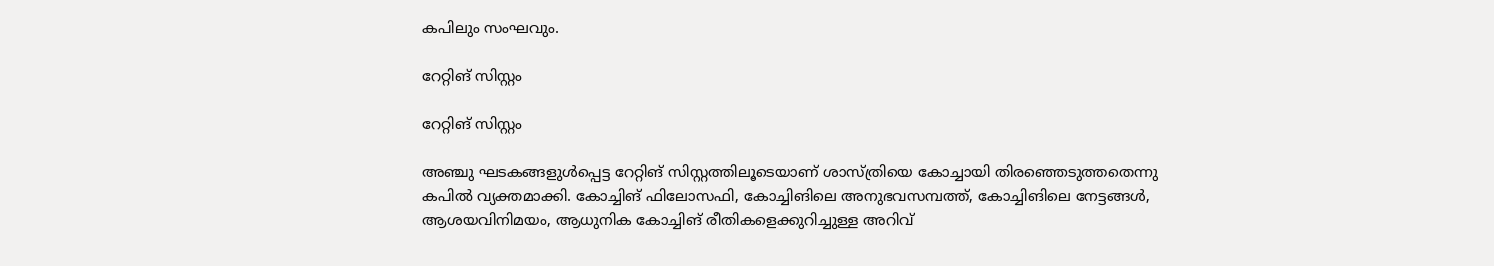കപിലും സംഘവും.

റേറ്റിങ് സിസ്റ്റം

റേറ്റിങ് സിസ്റ്റം

അഞ്ചു ഘടകങ്ങളുള്‍പ്പെട്ട റേറ്റിങ് സിസ്റ്റത്തിലൂടെയാണ് ശാസ്ത്രിയെ കോച്ചായി തിരഞ്ഞെടുത്തതെന്നു കപില്‍ വ്യക്തമാക്കി. കോച്ചിങ് ഫിലോസഫി, കോച്ചിങിലെ അനുഭവസമ്പത്ത്, കോച്ചിങിലെ നേട്ടങ്ങള്‍, ആശയവിനിമയം, ആധുനിക കോച്ചിങ് രീതികളെക്കുറിച്ചുള്ള അറിവ്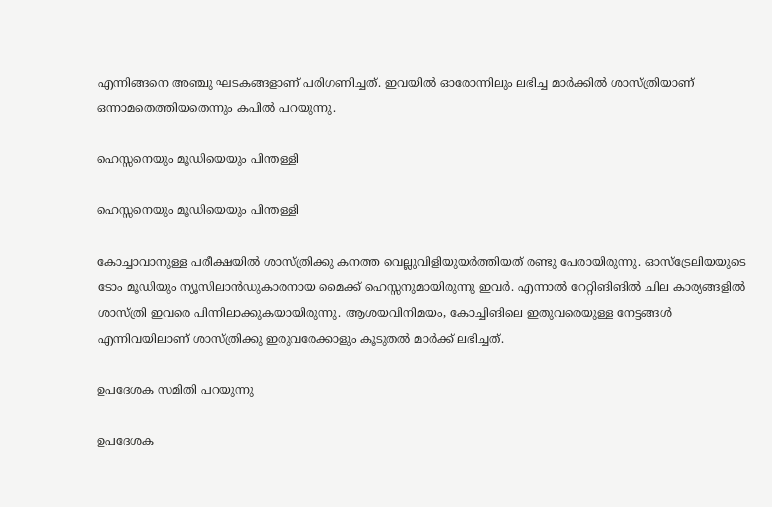എന്നിങ്ങനെ അഞ്ചു ഘടകങ്ങളാണ് പരിഗണിച്ചത്. ഇവയില്‍ ഓരോന്നിലും ലഭിച്ച മാര്‍ക്കില്‍ ശാസ്ത്രിയാണ് ഒന്നാമതെത്തിയതെന്നും കപില്‍ പറയുന്നു.

ഹെസ്സനെയും മൂഡിയെയും പിന്തള്ളി

ഹെസ്സനെയും മൂഡിയെയും പിന്തള്ളി

കോച്ചാവാനുള്ള പരീക്ഷയില്‍ ശാസ്ത്രിക്കു കനത്ത വെല്ലുവിളിയുയര്‍ത്തിയത് രണ്ടു പേരായിരുന്നു. ഓസ്‌ട്രേലിയയുടെ ടോം മൂഡിയും ന്യൂസിലാന്‍ഡുകാരനായ മൈക്ക് ഹെസ്സനുമായിരുന്നു ഇവര്‍. എന്നാല്‍ റേറ്റിങിങില്‍ ചില കാര്യങ്ങളില്‍ ശാസ്ത്രി ഇവരെ പിന്നിലാക്കുകയായിരുന്നു. ആശയവിനിമയം, കോച്ചിങിലെ ഇതുവരെയുള്ള നേട്ടങ്ങള്‍ എന്നിവയിലാണ് ശാസ്ത്രിക്കു ഇരുവരേക്കാളും കൂടുതല്‍ മാര്‍ക്ക് ലഭിച്ചത്.

ഉപദേശക സമിതി പറയുന്നു

ഉപദേശക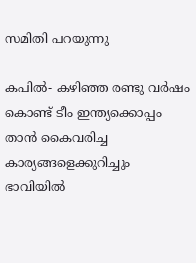സമിതി പറയുന്നു

കപില്‍- കഴിഞ്ഞ രണ്ടു വര്‍ഷം കൊണ്ട് ടീം ഇന്ത്യക്കൊപ്പം താന്‍ കൈവരിച്ച കാര്യങ്ങളെക്കുറിച്ചും ഭാവിയില്‍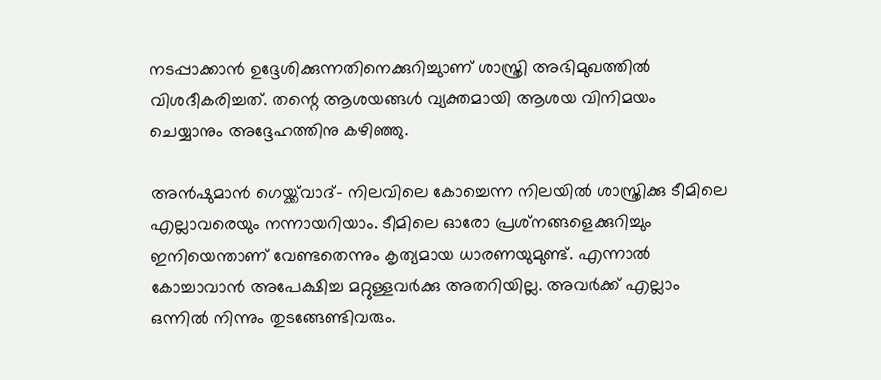നടപ്പാക്കാന്‍ ഉദ്ദേശിക്കുന്നതിനെക്കുറിച്ചുാണ് ശാസ്ത്രി അഭിമുഖത്തില്‍ വിശദീകരിച്ചത്. തന്റെ ആശയങ്ങള്‍ വ്യക്തമായി ആശയ വിനിമയം ചെയ്യാനും അദ്ദേഹത്തിനു കഴിഞ്ഞു.

അന്‍ഷുമാന്‍ ഗെയ്ക്ക്‌വാദ്- നിലവിലെ കോച്ചെന്ന നിലയില്‍ ശാസ്ത്രിക്കു ടീമിലെ എല്ലാവരെയും നന്നായറിയാം. ടീമിലെ ഓരോ പ്രശ്‌നങ്ങളെക്കുറിച്ചും ഇനിയെന്താണ് വേണ്ടതെന്നും കൃത്യമായ ധാരണയുമുണ്ട്. എന്നാല്‍ കോച്ചാവാന്‍ അപേക്ഷിച്ച മറ്റുള്ളവര്‍ക്കു അതറിയില്ല. അവര്‍ക്ക് എല്ലാം ഒന്നില്‍ നിന്നും തുടങ്ങേണ്ടിവരും.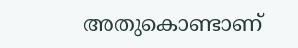അതുകൊണ്ടാണ്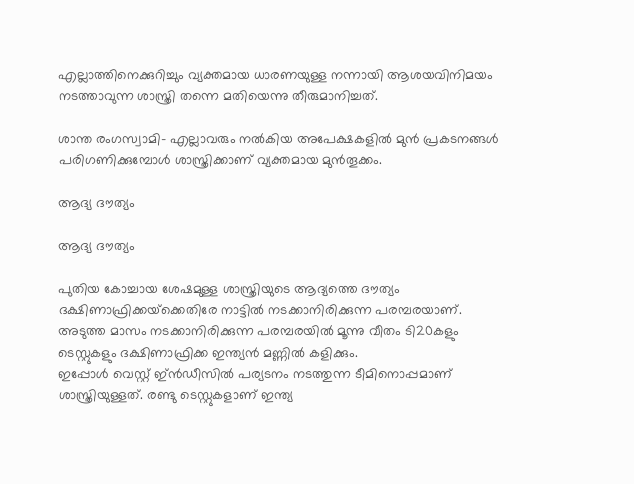എല്ലാത്തിനെക്കുറിച്ചും വ്യക്തമായ ധാരണയുള്ള നന്നായി ആശയവിനിമയം നടത്താവുന്ന ശാസ്ത്രി തന്നെ മതിയെന്നു തീരുമാനിച്ചത്.

ശാന്ത രംഗസ്വാമി- എല്ലാവരും നല്‍കിയ അപേക്ഷകളില്‍ മുന്‍ പ്രകടനങ്ങള്‍ പരിഗണിക്കുമ്പോള്‍ ശാസ്ത്രിക്കാണ് വ്യക്തമായ മുന്‍തൂക്കം.

ആദ്യ ദൗത്യം

ആദ്യ ദൗത്യം

പുതിയ കോച്ചായ ശേഷമുള്ള ശാസ്ത്രിയുടെ ആദ്യത്തെ ദൗത്യം ദക്ഷിണാഫ്രിക്കയ്‌ക്കെതിരേ നാട്ടില്‍ നടക്കാനിരിക്കുന്ന പരമ്പരയാണ്. അടുത്ത മാസം നടക്കാനിരിക്കുന്ന പരമ്പരയില്‍ മൂന്നു വീതം ടി20കളും ടെസ്റ്റുകളും ദക്ഷിണാഫ്രിക്ക ഇന്ത്യന്‍ മണ്ണില്‍ കളിക്കും.
ഇപ്പോള്‍ വെസ്റ്റ് ഇ്ന്‍ഡീസില്‍ പര്യടനം നടത്തുന്ന ടീമിനൊപ്പമാണ് ശാസ്ത്രിയുള്ളത്. രണ്ടു ടെസ്റ്റുകളാണ് ഇന്ത്യ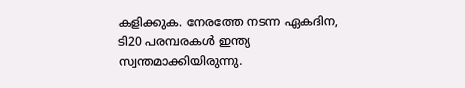കളിക്കുക. നേരത്തേ നടന്ന ഏകദിന, ടി20 പരമ്പരകള്‍ ഇന്ത്യ സ്വന്തമാക്കിയിരുന്നു.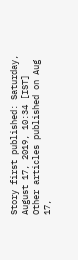Story first published: Saturday, August 17, 2019, 10:34 [IST]
Other articles published on Aug 17,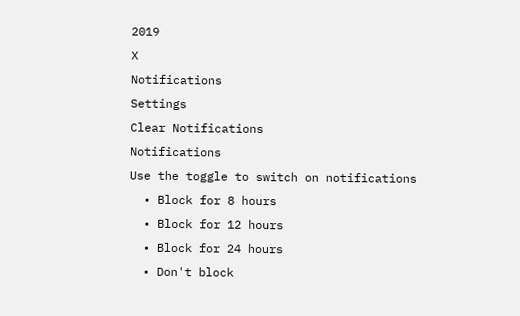2019
X
Notifications
Settings
Clear Notifications
Notifications
Use the toggle to switch on notifications
  • Block for 8 hours
  • Block for 12 hours
  • Block for 24 hours
  • Don't block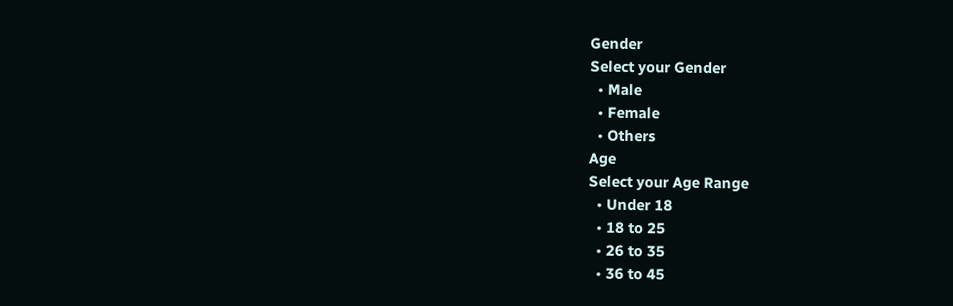Gender
Select your Gender
  • Male
  • Female
  • Others
Age
Select your Age Range
  • Under 18
  • 18 to 25
  • 26 to 35
  • 36 to 45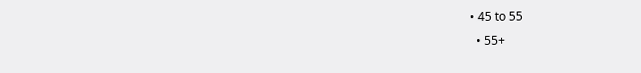• 45 to 55
  • 55+